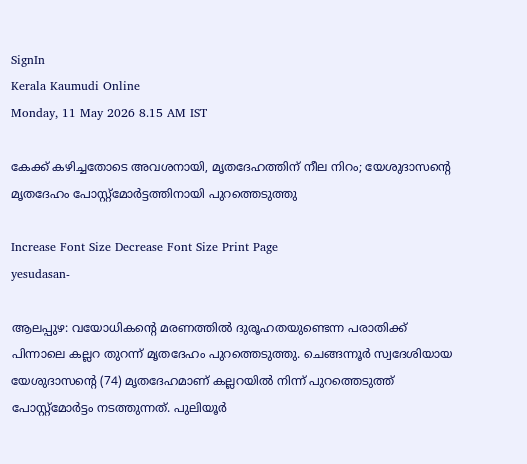SignIn
Kerala Kaumudi Online
Monday, 11 May 2026 8.15 AM IST

കേക്ക് കഴിച്ചതോടെ അവശനായി, മൃതദേഹത്തിന് നീല നിറം; യേശുദാസന്റെ മൃതദേഹം പോസ്റ്റ്‌മോർട്ടത്തിനായി പുറത്തെടുത്തു

Increase Font Size Decrease Font Size Print Page
yesudasan-

ആലപ്പുഴ: വയോധികന്റെ മരണത്തിൽ ദുരൂഹതയുണ്ടെന്ന പരാതിക്ക് പിന്നാലെ കല്ലറ തുറന്ന് മൃതദേഹം പുറത്തെടുത്തു. ചെങ്ങന്നൂർ സ്വദേശിയായ യേശുദാസന്റെ (74) മൃതദേഹമാണ് കല്ലറയിൽ നിന്ന് പുറത്തെടുത്ത് പോസ്റ്റ്‌മോർട്ടം നടത്തുന്നത്. പുലിയൂർ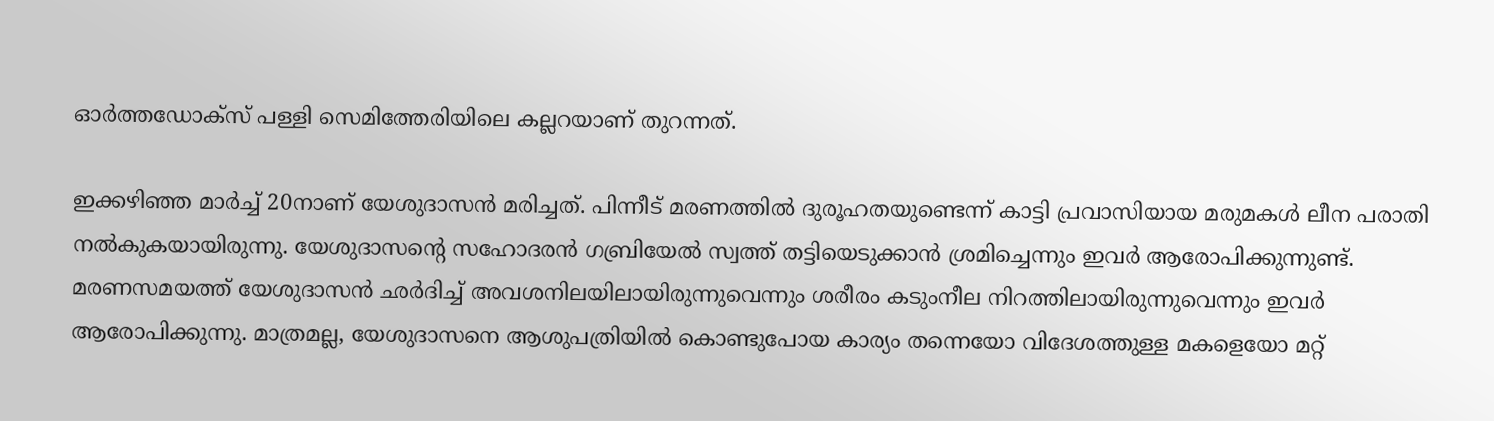ഓർത്തഡോക്‌സ് പള്ളി സെമിത്തേരിയിലെ കല്ലറയാണ് തുറന്നത്.

ഇക്കഴിഞ്ഞ മാർച്ച് 20നാണ് യേശുദാസൻ മരിച്ചത്. പിന്നീട് മരണത്തിൽ ദുരൂഹതയുണ്ടെന്ന് കാട്ടി പ്രവാസിയായ മരുമകൾ ലീന പരാതി നൽകുകയായിരുന്നു. യേശുദാസന്റെ സഹോദരൻ ഗബ്രിയേൽ സ്വത്ത് തട്ടിയെടുക്കാൻ ശ്രമിച്ചെന്നും ഇവർ ആരോപിക്കുന്നുണ്ട്. മരണസമയത്ത് യേശുദാസൻ ഛർദിച്ച് അവശനിലയിലായിരുന്നുവെന്നും ശരീരം കടുംനീല നിറത്തിലായിരുന്നുവെന്നും ഇവർ ആരോപിക്കുന്നു. മാത്രമല്ല, യേശുദാസനെ ആശുപത്രിയിൽ കൊണ്ടുപോയ കാര്യം തന്നെയോ വിദേശത്തുള്ള മകളെയോ മറ്റ്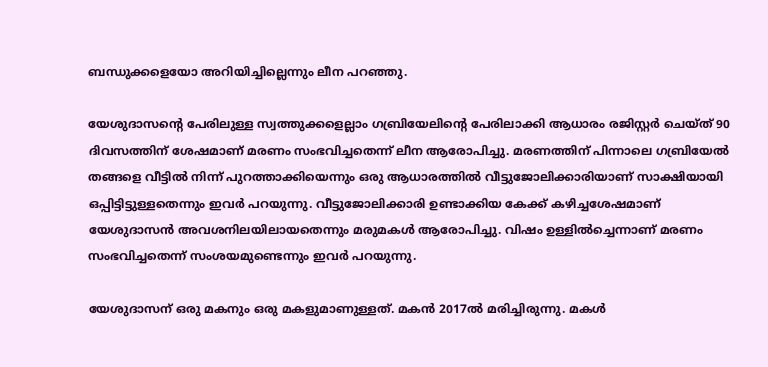ബന്ധുക്കളെയോ അറിയിച്ചില്ലെന്നും ലീന പറഞ്ഞു.

യേശുദാസന്റെ പേരിലുള്ള സ്വത്തുക്കളെല്ലാം ഗബ്രിയേലിന്റെ പേരിലാക്കി ആധാരം രജിസ്റ്റർ ചെയ്‌ത് 90 ദിവസത്തിന് ശേഷമാണ് മരണം സംഭവിച്ചതെന്ന് ലീന ആരോപിച്ചു. മരണത്തിന് പിന്നാലെ ഗബ്രിയേൽ തങ്ങളെ വീട്ടിൽ നിന്ന് പുറത്താക്കിയെന്നും ഒരു ആധാരത്തിൽ വീട്ടുജോലിക്കാരിയാണ് സാക്ഷിയായി ഒപ്പിട്ടിട്ടുള്ളതെന്നും ഇവർ പറയുന്നു. വീട്ടുജോലിക്കാരി ഉണ്ടാക്കിയ കേക്ക് കഴിച്ചശേഷമാണ് യേശുദാസൻ അവശനിലയിലായതെന്നും മരുമകൾ ആരോപിച്ചു. വിഷം ഉള്ളിൽച്ചെന്നാണ് മരണം സംഭവിച്ചതെന്ന് സംശയമുണ്ടെന്നും ഇവർ പറയുന്നു.

യേശുദാസന് ഒരു മകനും ഒരു മകളുമാണുള്ളത്. മകൻ 2017ൽ മരിച്ചിരുന്നു. മകൾ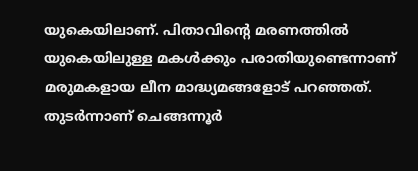യുകെയിലാണ്. പിതാവിന്റെ മരണത്തിൽ യുകെയിലുള്ള മകൾക്കും പരാതിയുണ്ടെന്നാണ് മരുമകളായ ലീന മാദ്ധ്യമങ്ങളോട് പറഞ്ഞത്. തുടർന്നാണ് ചെങ്ങന്നൂർ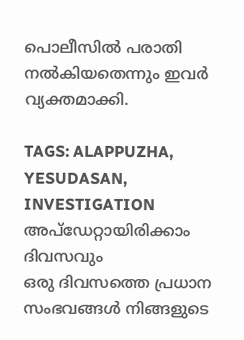പൊലീസിൽ പരാതി നൽകിയതെന്നും ഇവർ വ്യക്തമാക്കി.

TAGS: ALAPPUZHA, YESUDASAN, INVESTIGATION
അപ്ഡേറ്റായിരിക്കാം ദിവസവും
ഒരു ദിവസത്തെ പ്രധാന സംഭവങ്ങൾ നിങ്ങളുടെ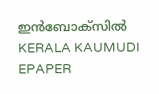ഇൻബോക്സിൽ
KERALA KAUMUDI EPAPER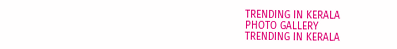TRENDING IN KERALA
PHOTO GALLERY
TRENDING IN KERALA